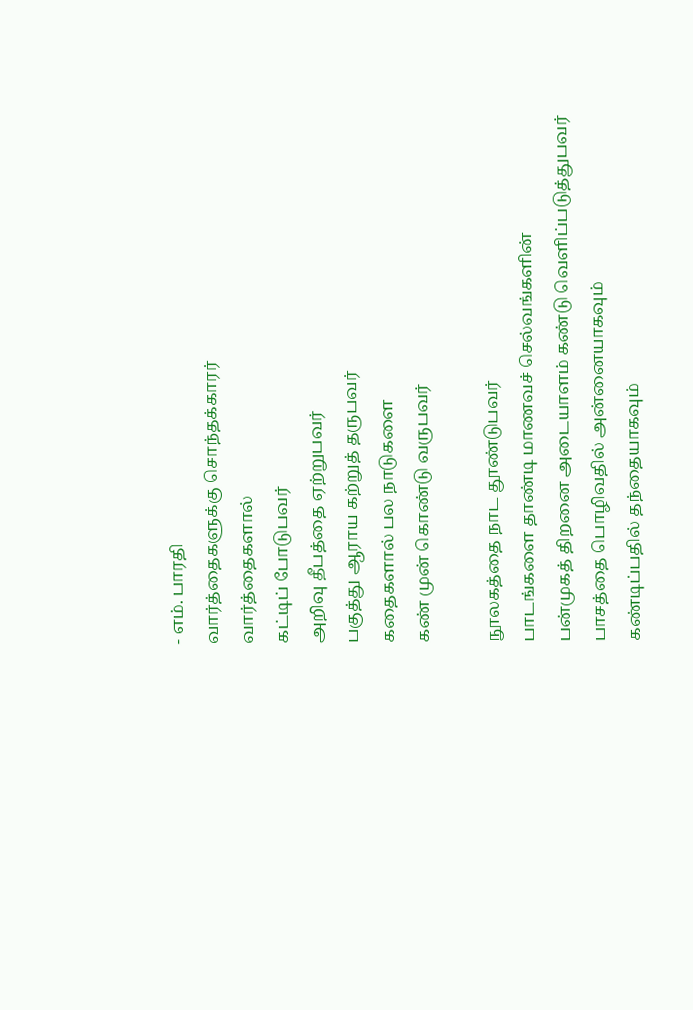- எம். பாரதி
வார்த்தைகளுக்கு சொந்தக்காரர்
வார்த்தைகளால்
கட்டிப் போடுபவர்
அறிவு தீபத்தை ஏற்றுபவர்
பகுத்து ஆராய கற்றுத் தருபவர்
கதைகளால் பல நாடுகளை
கண் முன் கொண்டு வருபவர்

நூலகத்தை நாட தூண்டுபவர்
பாடங்களை தாண்டி மாணவச் செல்வங்களின்
பன்முகத் திறனை அடையாளம் கண்டு வெளிப்படுத்துபவர்
பாசத்தை பொழிவதில் அன்னையாகவும்
கண்டிப்பதில் தந்தையாகவும்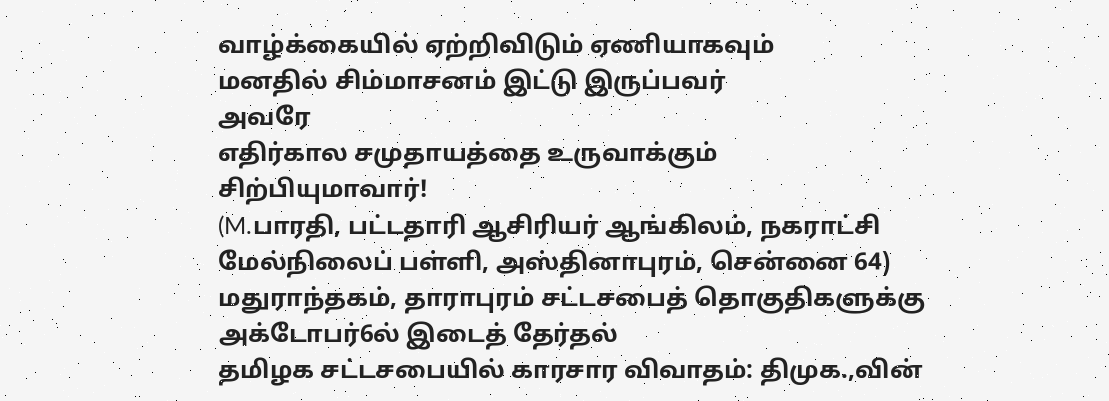வாழ்க்கையில் ஏற்றிவிடும் ஏணியாகவும்
மனதில் சிம்மாசனம் இட்டு இருப்பவர்
அவரே
எதிர்கால சமுதாயத்தை உருவாக்கும்
சிற்பியுமாவார்!
(M.பாரதி, பட்டதாரி ஆசிரியர் ஆங்கிலம், நகராட்சி மேல்நிலைப் பள்ளி, அஸ்தினாபுரம், சென்னை 64)
மதுராந்தகம், தாராபுரம் சட்டசபைத் தொகுதிகளுக்கு அக்டோபர்6ல் இடைத் தேர்தல்
தமிழக சட்டசபையில் காரசார விவாதம்: திமுக.,வின்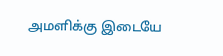அமளிக்கு இடையே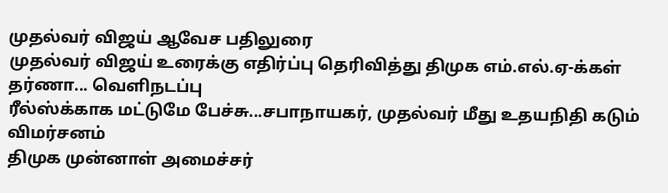முதல்வர் விஜய் ஆவேச பதிலுரை
முதல்வர் விஜய் உரைக்கு எதிர்ப்பு தெரிவித்து திமுக எம்.எல்.ஏ-க்கள் தர்ணா... வெளிநடப்பு
ரீல்ஸ்க்காக மட்டுமே பேச்சு...சபாநாயகர், முதல்வர் மீது உதயநிதி கடும் விமர்சனம்
திமுக முன்னாள் அமைச்சர்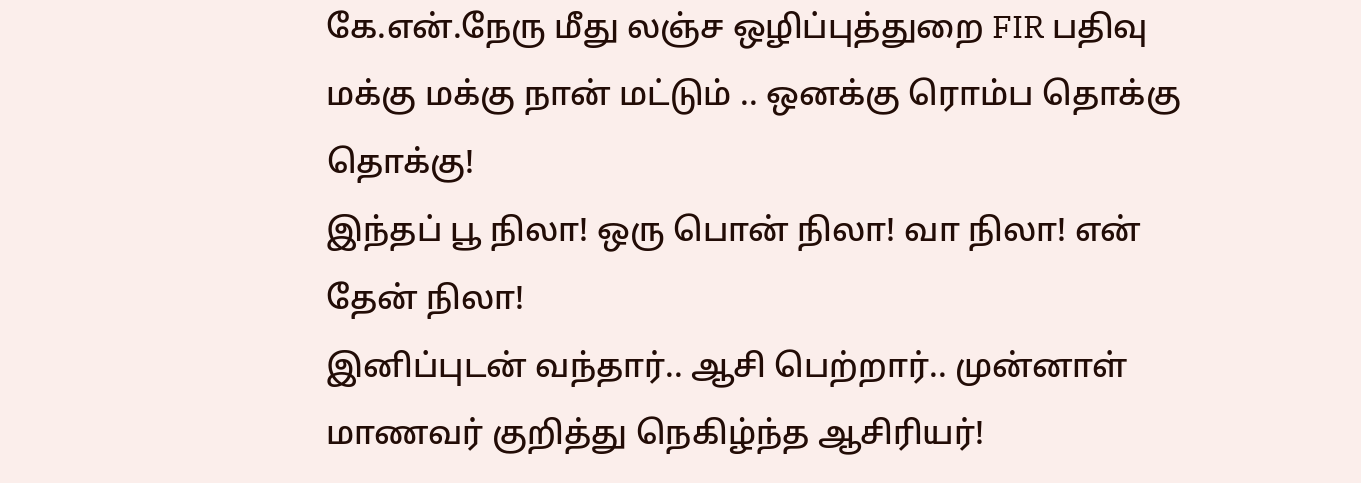கே.என்.நேரு மீது லஞ்ச ஒழிப்புத்துறை FIR பதிவு
மக்கு மக்கு நான் மட்டும் .. ஒனக்கு ரொம்ப தொக்கு தொக்கு!
இந்தப் பூ நிலா! ஒரு பொன் நிலா! வா நிலா! என் தேன் நிலா!
இனிப்புடன் வந்தார்.. ஆசி பெற்றார்.. முன்னாள் மாணவர் குறித்து நெகிழ்ந்த ஆசிரியர்!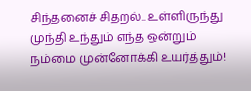சிந்தனைச் சிதறல்.. உள்ளிருந்து முந்தி உந்தும் எந்த ஒன்றும் நம்மை முன்னோக்கி உயர்த்தும்!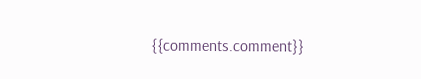{{comments.comment}}